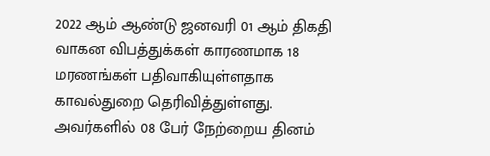2022 ஆம் ஆண்டு ஜனவரி 01 ஆம் திகதி வாகன விபத்துக்கள் காரணமாக 18 மரணங்கள் பதிவாகியுள்ளதாக காவல்துறை தெரிவித்துள்ளது.
அவர்களில் 08 பேர் நேற்றைய தினம்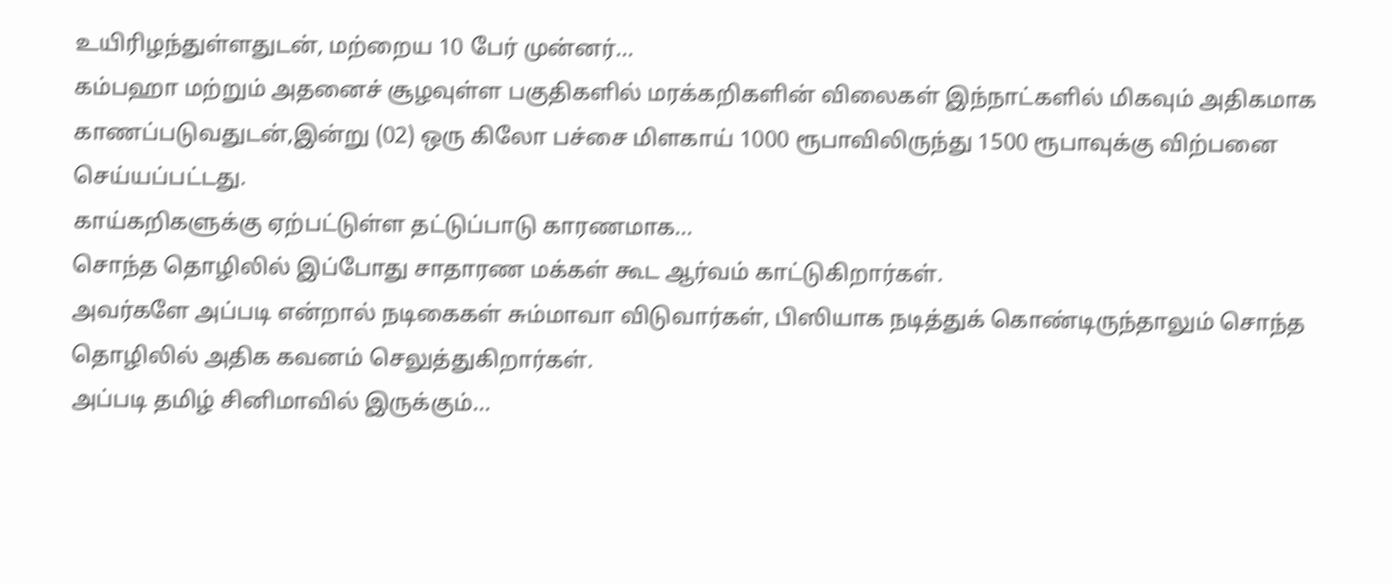உயிரிழந்துள்ளதுடன், மற்றைய 10 பேர் முன்னர்...
கம்பஹா மற்றும் அதனைச் சூழவுள்ள பகுதிகளில் மரக்கறிகளின் விலைகள் இந்நாட்களில் மிகவும் அதிகமாக காணப்படுவதுடன்,இன்று (02) ஒரு கிலோ பச்சை மிளகாய் 1000 ரூபாவிலிருந்து 1500 ரூபாவுக்கு விற்பனை செய்யப்பட்டது.
காய்கறிகளுக்கு ஏற்பட்டுள்ள தட்டுப்பாடு காரணமாக...
சொந்த தொழிலில் இப்போது சாதாரண மக்கள் கூட ஆர்வம் காட்டுகிறார்கள்.
அவர்களே அப்படி என்றால் நடிகைகள் சும்மாவா விடுவார்கள், பிஸியாக நடித்துக் கொண்டிருந்தாலும் சொந்த தொழிலில் அதிக கவனம் செலுத்துகிறார்கள்.
அப்படி தமிழ் சினிமாவில் இருக்கும்...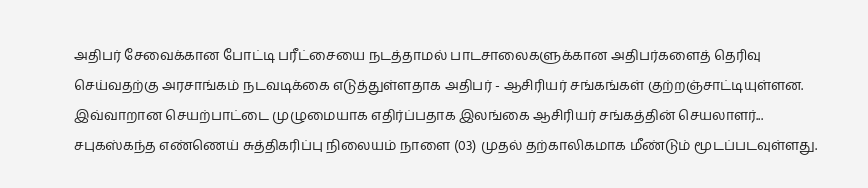அதிபர் சேவைக்கான போட்டி பரீட்சையை நடத்தாமல் பாடசாலைகளுக்கான அதிபர்களைத் தெரிவு செய்வதற்கு அரசாங்கம் நடவடிக்கை எடுத்துள்ளதாக அதிபர் - ஆசிரியர் சங்கங்கள் குற்றஞ்சாட்டியுள்ளன.
இவ்வாறான செயற்பாட்டை முழுமையாக எதிர்ப்பதாக இலங்கை ஆசிரியர் சங்கத்தின் செயலாளர்...
சபுகஸ்கந்த எண்ணெய் சுத்திகரிப்பு நிலையம் நாளை (03) முதல் தற்காலிகமாக மீண்டும் மூடப்படவுள்ளது.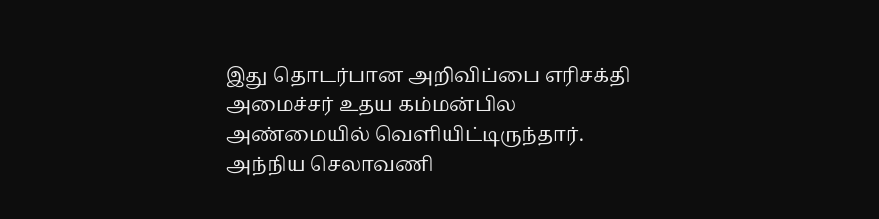இது தொடர்பான அறிவிப்பை எரிசக்தி அமைச்சர் உதய கம்மன்பில அண்மையில் வெளியிட்டிருந்தார்.
அந்நிய செலாவணி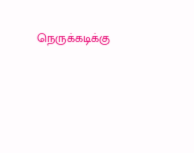நெருக்கடிக்கு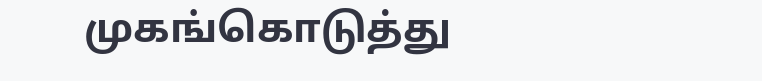முகங்கொடுத்து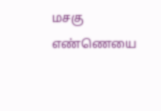மசகு எண்ணெயை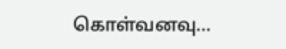கொள்வனவு...